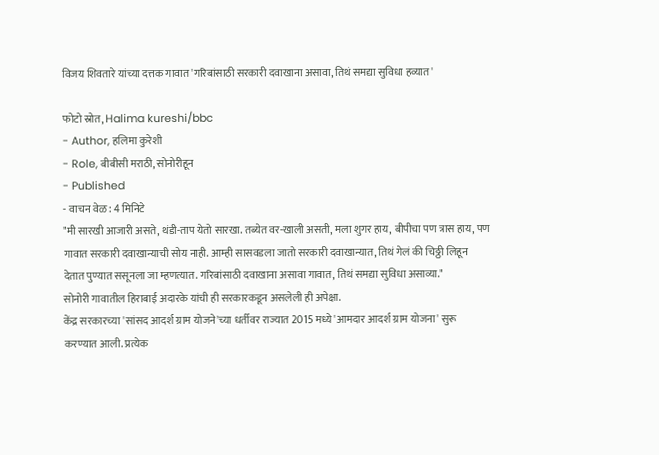विजय शिवतारे यांच्या दत्तक गावात 'गरिबांसाठी सरकारी दवाखाना असावा, तिथं समद्या सुविधा हव्यात'

फोटो स्रोत, Halima kureshi/bbc
- Author, हलिमा कुरेशी
- Role, बीबीसी मराठी, सोनोरीहून
- Published
- वाचन वेळ: 4 मिनिटे
"मी सारखी आजारी असते, थंडी-ताप येतो सारखा. तब्येत वर-खाली असती, मला शुगर हाय, बीपीचा पण त्रास हाय, पण गावात सरकारी दवाखान्याची सोय नाही. आम्ही सासवडला जातो सरकारी दवाखान्यात, तिथं गेलं की चिठ्ठी लिहून देतात पुण्यात ससूनला जा म्हणत्यात. गरिबांसाठी दवाखाना असावा गावात, तिथं समद्या सुविधा असाव्या."
सोनोरी गावातील हिराबाई अदारके यांची ही सरकारकडून असलेली ही अपेक्षा.
केंद्र सरकारच्या 'सांसद आदर्श ग्राम योजने'च्या धर्तीवर राज्यात 2015 मध्ये 'आमदार आदर्श ग्राम योजना' सुरू करण्यात आली. प्रत्येक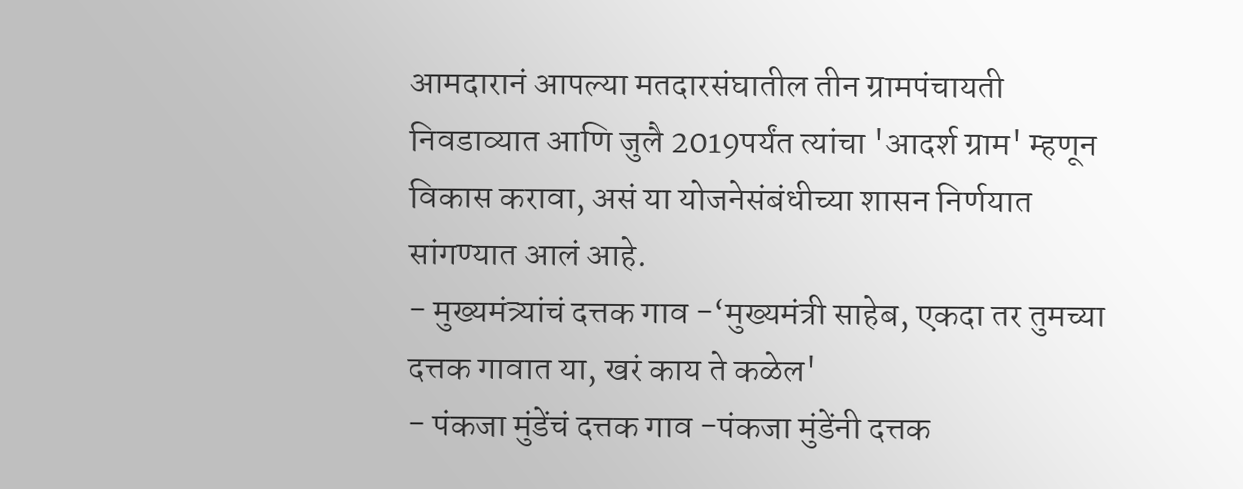आमदारानं आपल्या मतदारसंघातील तीन ग्रामपंचायती निवडाव्यात आणि जुलै 2019पर्यंत त्यांचा 'आदर्श ग्राम' म्हणून विकास करावा, असं या योजनेसंबंधीच्या शासन निर्णयात सांगण्यात आलं आहे.
- मुख्यमंत्र्यांचं दत्तक गाव -‘मुख्यमंत्री साहेब, एकदा तर तुमच्या दत्तक गावात या, खरं काय ते कळेल'
- पंकजा मुंडेंचं दत्तक गाव -पंकजा मुंडेंनी दत्तक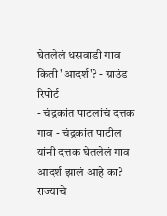घेतलेलं धसवाडी गाव किती 'आदर्श'? - ग्राउंड रिपोर्ट
- चंद्रकांत पाटलांचं दत्तक गाव - चंद्रकांत पाटील यांनी दत्तक घेतलेलं गाव आदर्श झालं आहे का?
राज्याचे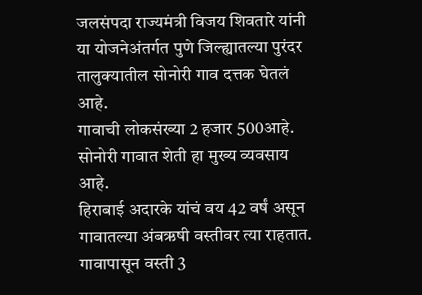जलसंपदा राज्यमंत्री विजय शिवतारे यांनी या योजनेअंतर्गत पुणे जिल्ह्यातल्या पुरंदर तालुक्यातील सोनोरी गाव दत्तक घेतलं आहे.
गावाची लोकसंख्या 2 हजार 500आहे. सोनोरी गावात शेती हा मुख्य व्यवसाय आहे.
हिराबाई अदारके यांचं वय 42 वर्षं असून गावातल्या अंबऋषी वस्तीवर त्या राहतात. गावापासून वस्ती 3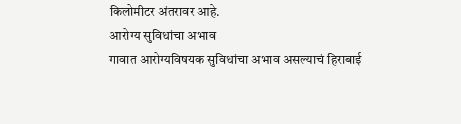किलोमीटर अंतरावर आहे.
आरोग्य सुविधांचा अभाव
गावात आरोग्यविषयक सुविधांचा अभाव असल्याचं हिराबाई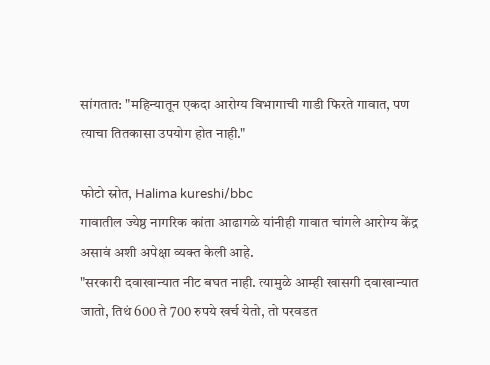सांगतात: "महिन्यातून एकदा आरोग्य विभागाची गाडी फिरते गावात, पण त्याचा तितकासा उपयोग होत नाही."

फोटो स्रोत, Halima kureshi/bbc
गावातील ज्येष्ठ नागरिक कांता आढागळे यांनीही गावात चांगले आरोग्य केंद्र असावं अशी अपेक्षा व्यक्त केली आहे.
"सरकारी दवाखान्यात नीट बघत नाही. त्यामुळे आम्ही खासगी दवाखान्यात जातो, तिथं 600 ते 700 रुपये खर्च येतो, तो परवडत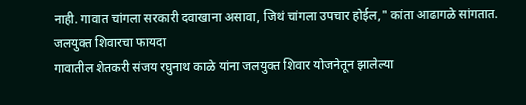नाही. गावात चांगला सरकारी दवाखाना असावा, जिथं चांगला उपचार होईल," कांता आढागळे सांगतात.
जलयुक्त शिवारचा फायदा
गावातील शेतकरी संजय रघुनाथ काळे यांना जलयुक्त शिवार योजनेतून झालेल्या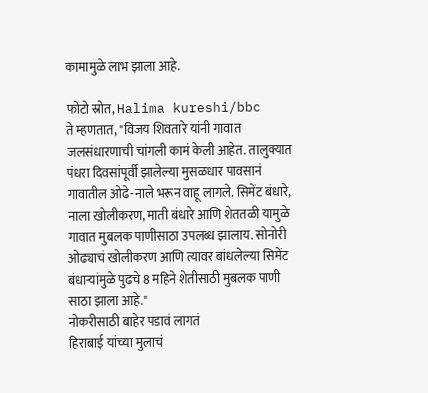कामामुळे लाभ झाला आहे.

फोटो स्रोत, Halima kureshi/bbc
ते म्हणतात, "विजय शिवतारे यांनी गावात जलसंधारणाची चांगली कामं केली आहेत. तालुक्यात पंधरा दिवसांपूर्वी झालेल्या मुसळधार पावसानं गावातील ओढे-नाले भरून वाहू लागले. सिमेंट बंधारे, नाला खोलीकरण, माती बंधारे आणि शेततळी यामुळे गावात मुबलक पाणीसाठा उपलब्ध झालाय. सोनोरी ओढ्याचं खोलीकरण आणि त्यावर बांधलेल्या सिमेंट बंधाऱ्यांमुळे पुढचे 8 महिने शेतीसाठी मुबलक पाणी साठा झाला आहे."
नोकरीसाठी बाहेर पडावं लागतं
हिराबाई यांच्या मुलाचं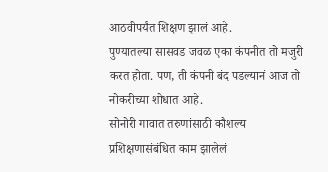आठवीपर्यंत शिक्षण झालं आहे.
पुण्यातल्या सासवड जवळ एका कंपनीत तो मजुरी करत होता. पण, ती कंपनी बंद पडल्यानं आज तो नोकरीच्या शोधात आहे.
सोनोरी गावात तरुणांसाठी कौशल्य प्रशिक्षणासंबंधित काम झालेलं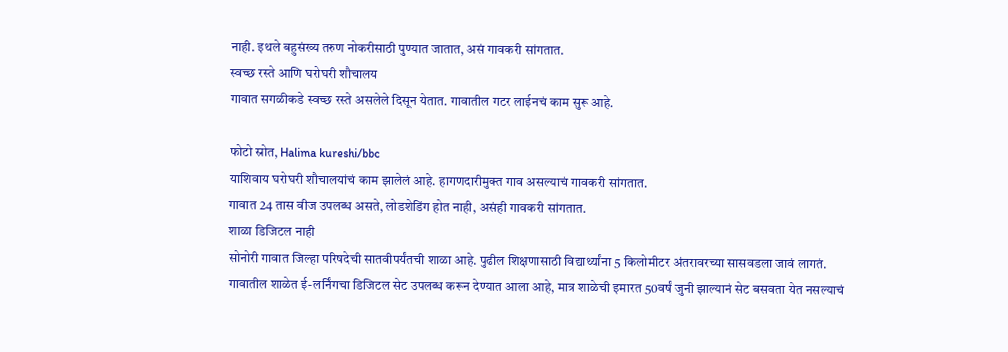नाही. इथले बहुसंख्य तरुण नोकरीसाठी पुण्यात जातात, असं गावकरी सांगतात.
स्वच्छ रस्ते आणि घरोघरी शौचालय
गावात सगळीकडे स्वच्छ रस्ते असलेले दिसून येतात. गावातील गटर लाईनचं काम सुरू आहे.

फोटो स्रोत, Halima kureshi/bbc
याशिवाय घरोघरी शौचालयांचं काम झालेलं आहे. हागणदारीमुक्त गाव असल्याचं गावकरी सांगतात.
गावात 24 तास वीज उपलब्ध असते, लोडशेडिंग होत नाही, असंही गावकरी सांगतात.
शाळा डिजिटल नाही
सोनोरी गावात जिल्हा परिषदेची सातवीपर्यंतची शाळा आहे. पुढील शिक्षणासाठी विद्यार्थ्यांना 5 किलोमीटर अंतरावरच्या सासवडला जावं लागतं.
गावातील शाळेत ई-लर्निंगचा डिजिटल सेट उपलब्ध करून देण्यात आला आहे, मात्र शाळेची इमारत 50वर्षं जुनी झाल्यानं सेट बसवता येत नसल्याचं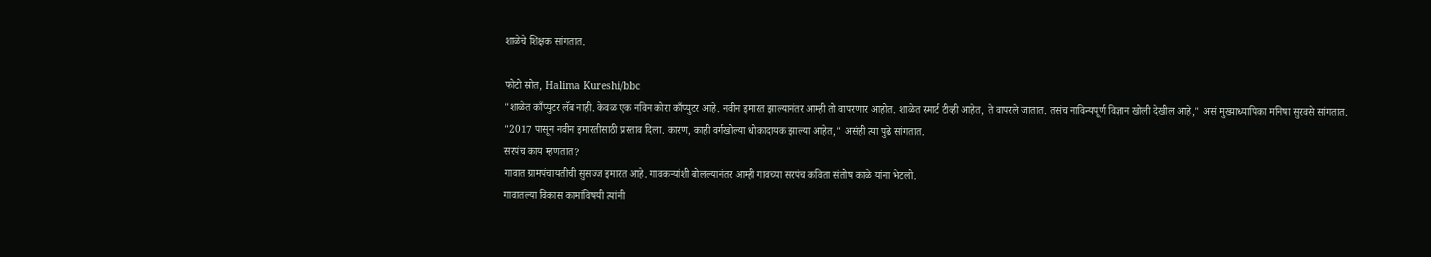शाळेचे शिक्षक सांगतात.

फोटो स्रोत, Halima Kureshi/bbc
"शाळेत काँप्युटर लॅब नाही. केवळ एक नविन कोरा काँप्युटर आहे. नवीन इमारत झाल्यानंतर आम्ही तो वापरणार आहोत. शाळेत स्मार्ट टीव्ही आहेत, ते वापरले जातात. तसंच नाविन्यपूर्ण विज्ञान खोली देखील आहे," असं मुख्याध्यापिका मनिषा सुरवसे सांगतात.
"2017 पासून नवीन इमारतीसाठी प्रस्ताव दिला. कारण, काही वर्गखोल्या धोकादायक झाल्या आहेत," असंही त्या पुढे सांगतात.
सरपंच काय म्हणतात?
गावात ग्रामपंचायतीची सुसज्ज इमारत आहे. गावकऱ्यांशी बोलल्यानंतर आम्ही गावच्या सरपंच कविता संतोष काळे यांना भेटलो.
गावातल्या विकास कामांविषयी त्यांनी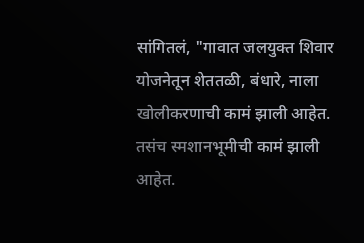सांगितलं, "गावात जलयुक्त शिवार योजनेतून शेततळी, बंधारे, नाला खोलीकरणाची कामं झाली आहेत. तसंच स्मशानभूमीची कामं झाली आहेत.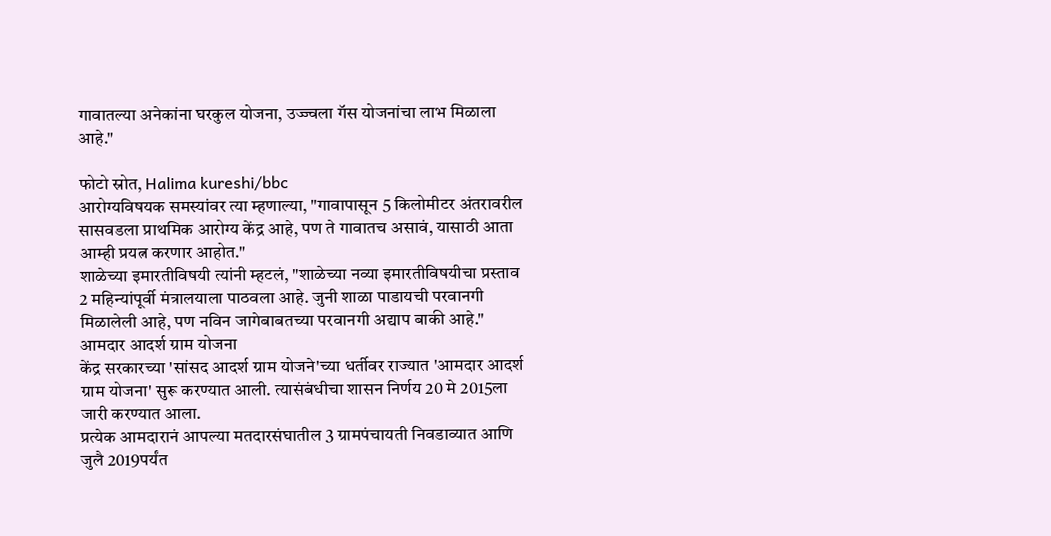गावातल्या अनेकांना घरकुल योजना, उज्ज्वला गॅस योजनांचा लाभ मिळाला आहे."

फोटो स्रोत, Halima kureshi/bbc
आरोग्यविषयक समस्यांवर त्या म्हणाल्या, "गावापासून 5 किलोमीटर अंतरावरील सासवडला प्राथमिक आरोग्य केंद्र आहे, पण ते गावातच असावं, यासाठी आता आम्ही प्रयत्न करणार आहोत."
शाळेच्या इमारतीविषयी त्यांनी म्हटलं, "शाळेच्या नव्या इमारतीविषयीचा प्रस्ताव 2 महिन्यांपूर्वी मंत्रालयाला पाठवला आहे. जुनी शाळा पाडायची परवानगी मिळालेली आहे, पण नविन जागेबाबतच्या परवानगी अद्याप बाकी आहे."
आमदार आदर्श ग्राम योजना
केंद्र सरकारच्या 'सांसद आदर्श ग्राम योजने'च्या धर्तीवर राज्यात 'आमदार आदर्श ग्राम योजना' सुरू करण्यात आली. त्यासंबंधीचा शासन निर्णय 20 मे 2015ला जारी करण्यात आला.
प्रत्येक आमदारानं आपल्या मतदारसंघातील 3 ग्रामपंचायती निवडाव्यात आणि जुलै 2019पर्यंत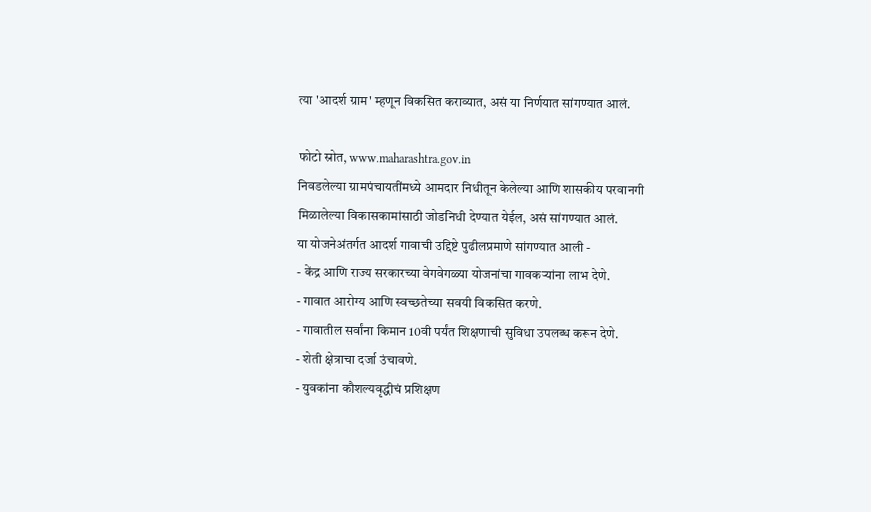त्या 'आदर्श ग्राम' म्हणून विकसित कराव्यात, असं या निर्णयात सांगण्यात आलं.

फोटो स्रोत, www.maharashtra.gov.in
निवडलेल्या ग्रामपंचायतींमध्ये आमदार निधीतून केलेल्या आणि शासकीय परवानगी मिळालेल्या विकासकामांसाठी जोडनिधी देण्यात येईल, असं सांगण्यात आलं.
या योजनेअंतर्गत आदर्श गावाची उद्दिष्टे पुढीलप्रमाणे सांगण्यात आली -
- केंद्र आणि राज्य सरकारच्या वेगवेगळ्या योजनांचा गावकऱ्यांना लाभ देणे.
- गावात आरोग्य आणि स्वच्छतेच्या सवयी विकसित करणे.
- गावातील सर्वांना किमान 10वी पर्यंत शिक्षणाची सुविधा उपलब्ध करून देणे.
- शेती क्षेत्राचा दर्जा उंचावणे.
- युवकांना कौशल्यवृद्धीचं प्रशिक्षण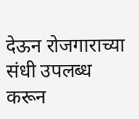देऊन रोजगाराच्या संधी उपलब्ध करून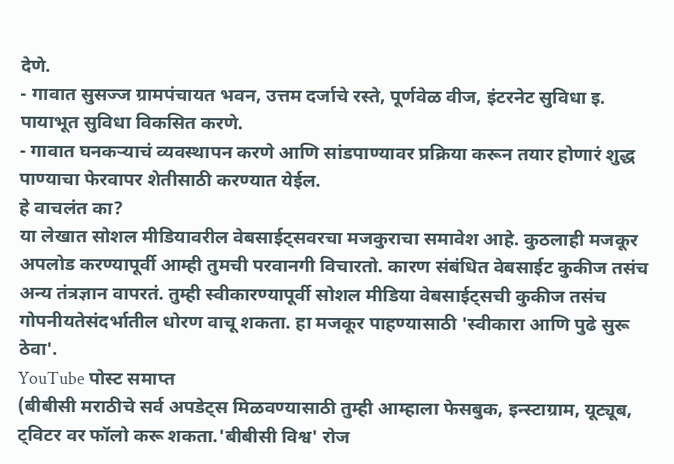देणे.
- गावात सुसज्ज ग्रामपंचायत भवन, उत्तम दर्जाचे रस्ते, पूर्णवेळ वीज, इंटरनेट सुविधा इ. पायाभूत सुविधा विकसित करणे.
- गावात घनकऱ्याचं व्यवस्थापन करणे आणि सांडपाण्यावर प्रक्रिया करून तयार होणारं शुद्ध पाण्याचा फेरवापर शेतीसाठी करण्यात येईल.
हे वाचलंत का?
या लेखात सोशल मीडियावरील वेबसाईट्सवरचा मजकुराचा समावेश आहे. कुठलाही मजकूर अपलोड करण्यापूर्वी आम्ही तुमची परवानगी विचारतो. कारण संबंधित वेबसाईट कुकीज तसंच अन्य तंत्रज्ञान वापरतं. तुम्ही स्वीकारण्यापूर्वी सोशल मीडिया वेबसाईट्सची कुकीज तसंच गोपनीयतेसंदर्भातील धोरण वाचू शकता. हा मजकूर पाहण्यासाठी 'स्वीकारा आणि पुढे सुरू ठेवा'.
YouTube पोस्ट समाप्त
(बीबीसी मराठीचे सर्व अपडेट्स मिळवण्यासाठी तुम्ही आम्हाला फेसबुक, इन्स्टाग्राम, यूट्यूब, ट्विटर वर फॉलो करू शकता.'बीबीसी विश्व' रोज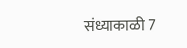संध्याकाळी 7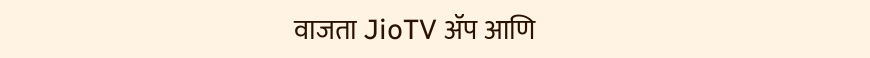वाजता JioTV ॲप आणि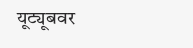यूट्यूबवर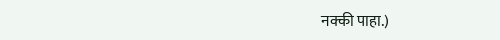नक्की पाहा.)